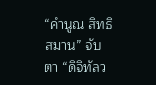“คำนูณ สิทธิสมาน” จับตา “ดิจิทัลว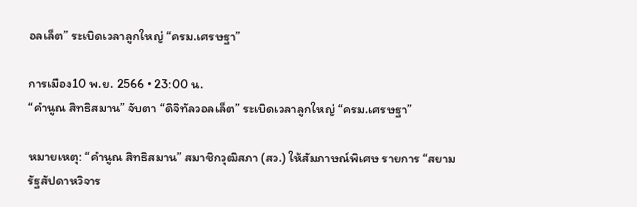อลเล็ต” ระเบิดเวลาลูกใหญ่ “ครม.เศรษฐา”

การเมือง10 พ.ย. 2566 • 23:00 น.
“คำนูณ สิทธิสมาน” จับตา “ดิจิทัลวอลเล็ต” ระเบิดเวลาลูกใหญ่ “ครม.เศรษฐา”

หมายเหตุ: “คำนูณ สิทธิสมาน” สมาชิกวุฒิสภา (สว.) ให้สัมภาษณ์พิเศษ รายการ “สยามรัฐสัปดาหวิจาร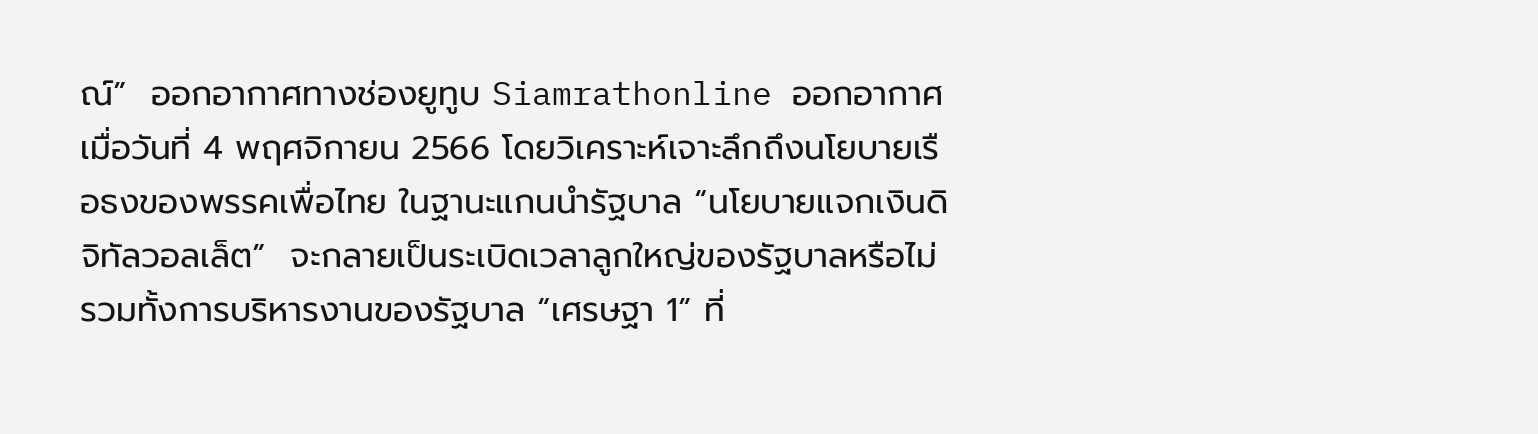ณ์”  ออกอากาศทางช่องยูทูบ Siamrathonline ออกอากาศเมื่อวันที่ 4 พฤศจิกายน 2566 โดยวิเคราะห์เจาะลึกถึงนโยบายเรือธงของพรรคเพื่อไทย ในฐานะแกนนำรัฐบาล “นโยบายแจกเงินดิจิทัลวอลเล็ต”  จะกลายเป็นระเบิดเวลาลูกใหญ่ของรัฐบาลหรือไม่ รวมทั้งการบริหารงานของรัฐบาล “เศรษฐา 1” ที่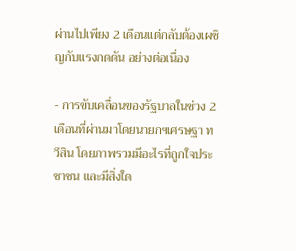ผ่านไปเพียง 2 เดือนแต่กลับต้องเผชิญกับแรงกดดัน อย่างต่อเนื่อง

- การขับเคลื่อนของรัฐบาลในช่วง 2 เดือนที่ผ่านมาโดยนายกฯเศรษฐา ทวีสิน โดยภาพรวมมีอะไรที่ถูกใจประชาชน และมีสิ่งใด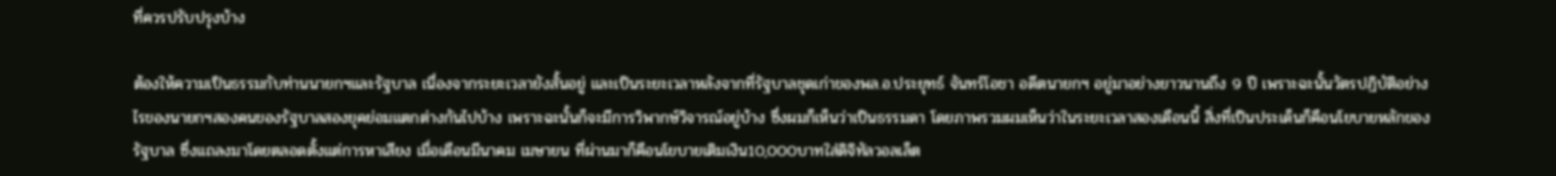ที่ควรปรับปรุงบ้าง

ต้องให้ความเป็นธรรมกับท่านนายกฯและรัฐบาล เนื่องจากระยะเวลายังสั้นอยู่ และเป็นระยะเวลาหลังจากที่รัฐบาลชุดเก่าของพล.อ.ประยุทธ์ จันทร์โอชา อดีตนายกฯ อยู่มาอย่างยาวนานถึง 9 ปี เพราะฉะนั้นวัตรปฏิบัติอย่างไรของนายกฯสองคนของรัฐบาลสองยุคย่อมแตกต่างกันไปบ้าง เพราะฉะนั้นก็จะมีการวิพากษ์วิจารณ์อยู่บ้าง ซึ่งผมก็เห็นว่าเป็นธรรมดา โดยภาพรวมผมเห็นว่าในระยะเวลาสองเดือนนี้ สิ่งที่เป็นประเด็นก็คือนโยบายหลักของรัฐบาล ซึ่งแถลงมาโดยตลอดตั้งแต่การหาเสียง เมื่อเดือนมีนาคม เมษายน ที่ผ่านมาก็คือนโยบายเติมเงิน10,000บาทใส่ดิจิทัลวอลเล็ต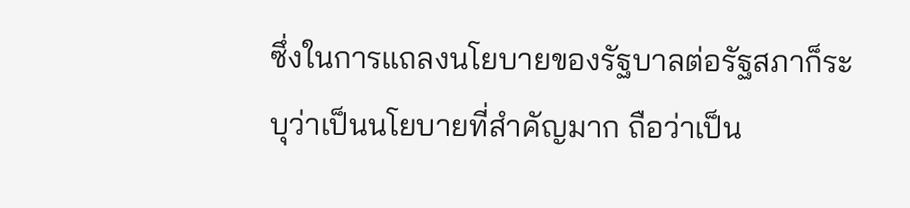ซึ่งในการแถลงนโยบายของรัฐบาลต่อรัฐสภาก็ระบุว่าเป็นนโยบายที่สำคัญมาก ถือว่าเป็น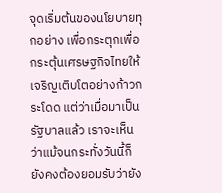จุดเริ่มต้นของนโยบายทุกอย่าง เพื่อกระตุกเพื่อกระตุ้นเศรษฐกิจไทยให้เจริญเติบโตอย่างก้าวกระโดด แต่ว่าเมื่อมาเป็นรัฐบาลแล้ว เราจะเห็นว่าแม้จนกระทั่งวันนี้ก็ยังคงต้องยอมรับว่ายัง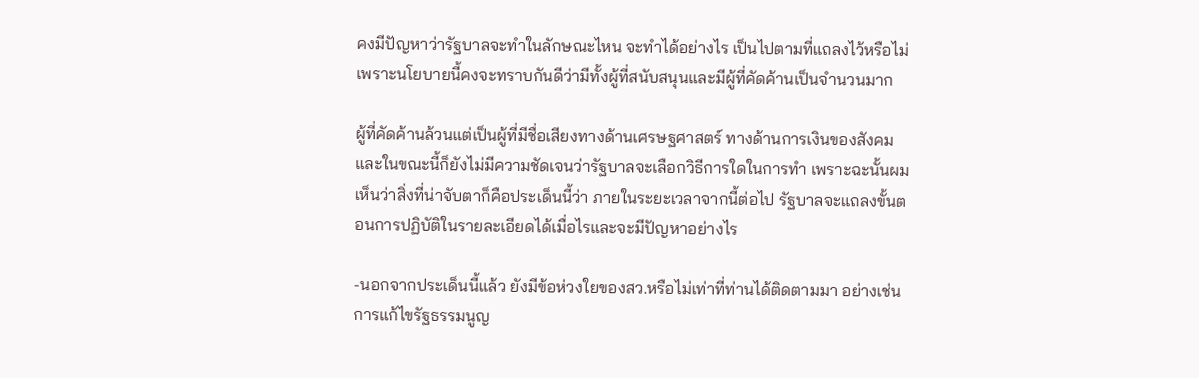คงมีปัญหาว่ารัฐบาลจะทำในลักษณะไหน จะทำได้อย่างไร เป็นไปตามที่แถลงไว้หรือไม่ เพราะนโยบายนี้คงจะทราบกันดีว่ามีทั้งผู้ที่สนับสนุนและมีผู้ที่คัดค้านเป็นจำนวนมาก

ผู้ที่คัดค้านล้วนแต่เป็นผู้ที่มีชื่อเสียงทางด้านเศรษฐศาสตร์ ทางด้านการเงินของสังคม และในขณะนี้ก็ยังไม่มีความชัดเจนว่ารัฐบาลจะเลือกวิธีการใดในการทำ เพราะฉะนั้นผมเห็นว่าสิ่งที่น่าจับตาก็คือประเด็นนี้ว่า ภายในระยะเวลาจากนี้ต่อไป รัฐบาลจะแถลงขั้นตอนการปฏิบัติในรายละเอียดได้เมื่อไรและจะมีปัญหาอย่างไร

-นอกจากประเด็นนี้แล้ว ยังมีข้อห่วงใยของสว.หรือไม่เท่าที่ท่านได้ติดตามมา อย่างเช่น การแก้ไขรัฐธรรมนูญ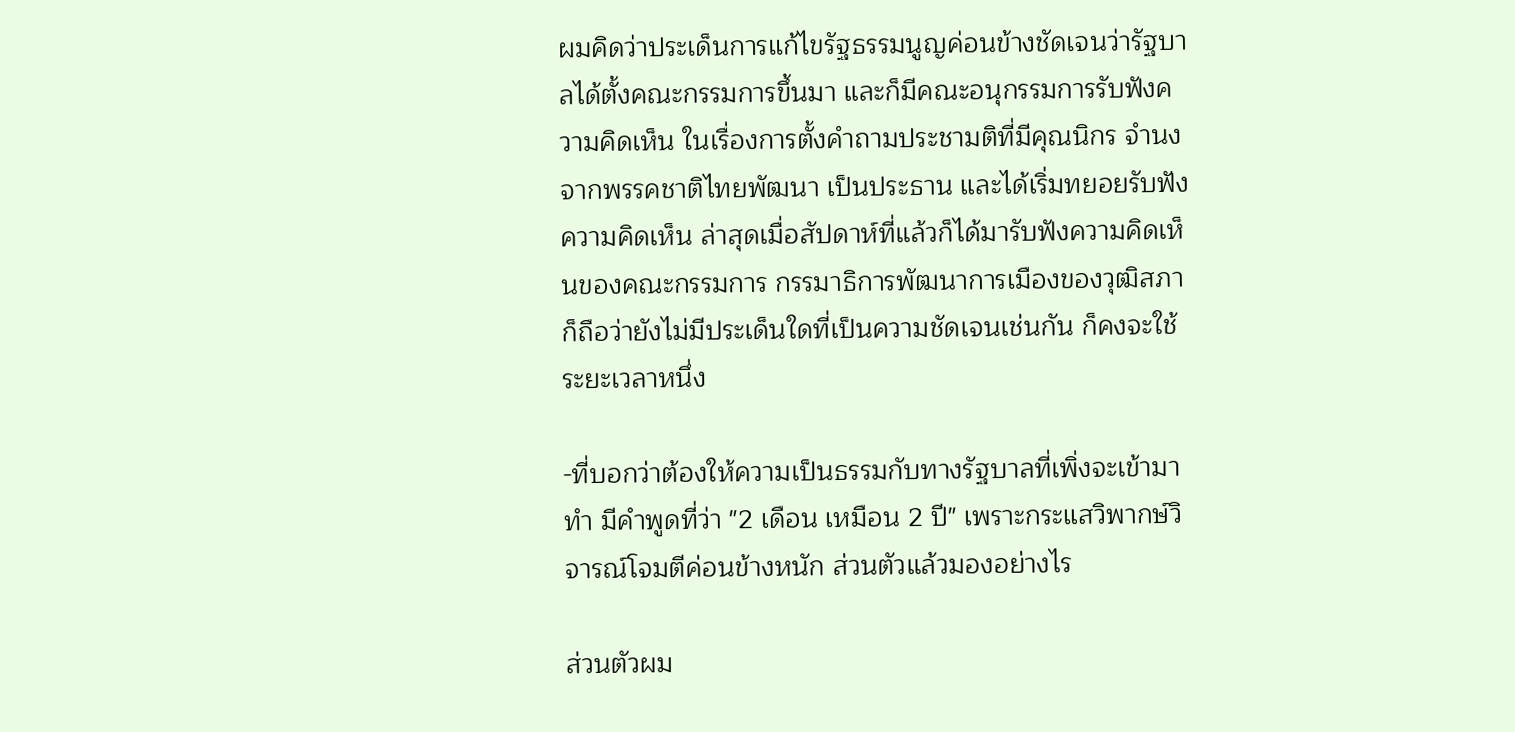ผมคิดว่าประเด็นการแก้ไขรัฐธรรมนูญค่อนข้างชัดเจนว่ารัฐบาลได้ตั้งคณะกรรมการขึ้นมา และก็มีคณะอนุกรรมการรับฟังความคิดเห็น ในเรื่องการตั้งคำถามประชามติที่มีคุณนิกร จำนง จากพรรคชาติไทยพัฒนา เป็นประธาน และได้เริ่มทยอยรับฟังความคิดเห็น ล่าสุดเมื่อสัปดาห์ที่แล้วก็ได้มารับฟังความคิดเห็นของคณะกรรมการ กรรมาธิการพัฒนาการเมืองของวุฒิสภา ก็ถือว่ายังไม่มีประเด็นใดที่เป็นความชัดเจนเช่นกัน ก็คงจะใช้ระยะเวลาหนึ่ง

-ที่บอกว่าต้องให้ความเป็นธรรมกับทางรัฐบาลที่เพิ่งจะเข้ามาทำ มีคำพูดที่ว่า "2 เดือน เหมือน 2 ปี" เพราะกระแสวิพากษ์วิจารณ์โจมตีค่อนข้างหนัก ส่วนตัวแล้วมองอย่างไร

ส่วนตัวผม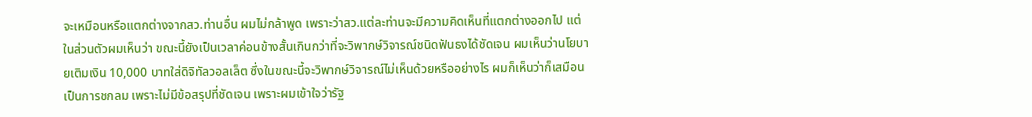จะเหมือนหรือแตกต่างจากสว.ท่านอื่น ผมไม่กล้าพูด เพราะว่าสว.แต่ละท่านจะมีความคิดเห็นที่แตกต่างออกไป แต่ในส่วนตัวผมเห็นว่า ขณะนี้ยังเป็นเวลาค่อนข้างสั้นเกินกว่าที่จะวิพากษ์วิจารณ์ชนิดฟันธงได้ชัดเจน ผมเห็นว่านโยบายเติมเงิน 10,000 บาทใส่ดิจิทัลวอลเล็ต ซึ่งในขณะนี้จะวิพากษ์วิจารณ์ไม่เห็นด้วยหรืออย่างไร ผมก็เห็นว่าก็เสมือนเป็นการชกลม เพราะไม่มีข้อสรุปที่ชัดเจน เพราะผมเข้าใจว่ารัฐ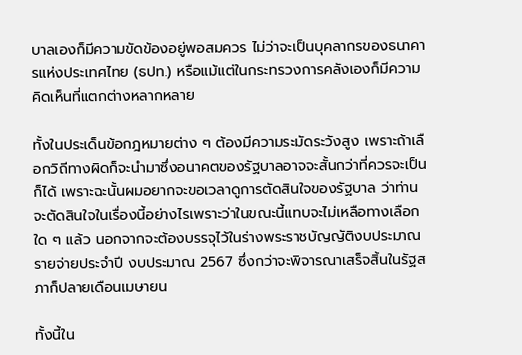บาลเองก็มีความขัดข้องอยู่พอสมควร ไม่ว่าจะเป็นบุคลากรของธนาคารแห่งประเทศไทย (ธปท.) หรือแม้แต่ในกระทรวงการคลังเองก็มีความคิดเห็นที่แตกต่างหลากหลาย

ทั้งในประเด็นข้อกฎหมายต่าง ๆ ต้องมีความระมัดระวังสูง เพราะถ้าเลือกวิถีทางผิดก็จะนำมาซึ่งอนาคตของรัฐบาลอาจจะสั้นกว่าที่ควรจะเป็นก็ได้ เพราะฉะนั้นผมอยากจะขอเวลาดูการตัดสินใจของรัฐบาล ว่าท่านจะตัดสินใจในเรื่องนี้อย่างไรเพราะว่าในขณะนี้แทบจะไม่เหลือทางเลือกใด ๆ แล้ว นอกจากจะต้องบรรจุไว้ในร่างพระราชบัญญัติงบประมาณรายจ่ายประจำปี งบประมาณ 2567 ซึ่งกว่าจะพิจารณาเสร็จสิ้นในรัฐสภาก็ปลายเดือนเมษายน

ทั้งนี้ใน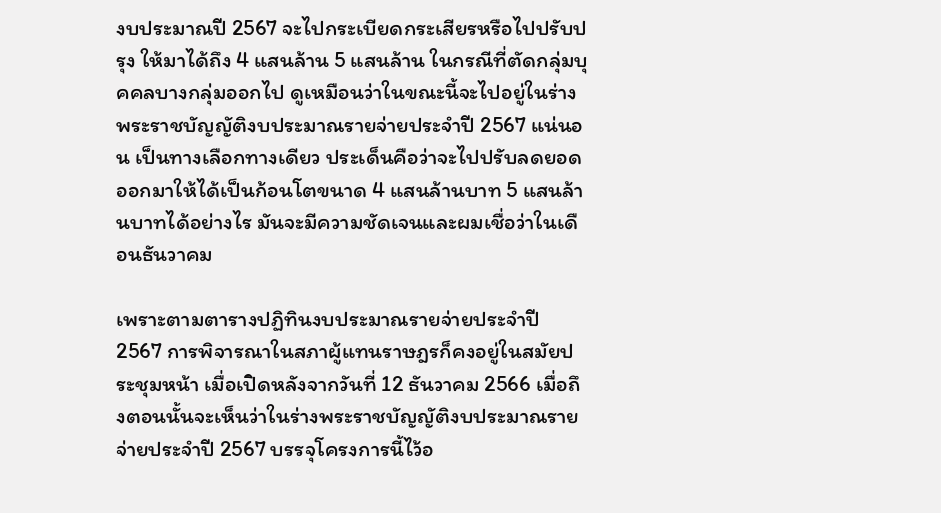งบประมาณปี 2567 จะไปกระเบียดกระเสียรหรือไปปรับปรุง ให้มาได้ถึง 4 แสนล้าน 5 แสนล้าน ในกรณีที่ตัดกลุ่มบุคคลบางกลุ่มออกไป ดูเหมือนว่าในขณะนี้จะไปอยู่ในร่างพระราชบัญญัติงบประมาณรายจ่ายประจำปี 2567 แน่นอน เป็นทางเลือกทางเดียว ประเด็นคือว่าจะไปปรับลดยอดออกมาให้ได้เป็นก้อนโตขนาด 4 แสนล้านบาท 5 แสนล้านบาทได้อย่างไร มันจะมีความชัดเจนและผมเชื่อว่าในเดือนธันวาคม

เพราะตามตารางปฏิทินงบประมาณรายจ่ายประจำปี 2567 การพิจารณาในสภาผู้แทนราษฎรก็คงอยู่ในสมัยประชุมหน้า เมื่อเปิดหลังจากวันที่ 12 ธันวาคม 2566 เมื่อถึงตอนนั้นจะเห็นว่าในร่างพระราชบัญญัติงบประมาณรายจ่ายประจำปี 2567 บรรจุโครงการนี้ไว้อ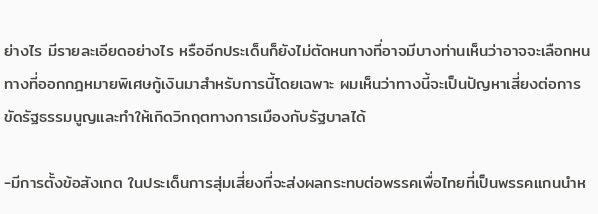ย่างไร มีรายละเอียดอย่างไร หรืออีกประเด็นก็ยังไม่ตัดหนทางที่อาจมีบางท่านเห็นว่าอาจจะเลือกหนทางที่ออกกฎหมายพิเศษกู้เงินมาสำหรับการนี้โดยเฉพาะ ผมเห็นว่าทางนี้จะเป็นปัญหาเสี่ยงต่อการขัดรัฐธรรมนูญและทำให้เกิดวิกฤตทางการเมืองกับรัฐบาลได้

-มีการตั้งข้อสังเกต ในประเด็นการสุ่มเสี่ยงที่จะส่งผลกระทบต่อพรรคเพื่อไทยที่เป็นพรรคแกนนำห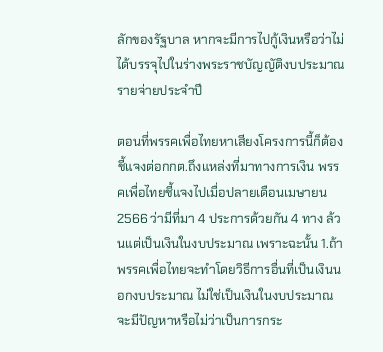ลักของรัฐบาล หากจะมีการไปกู้เงินหรือว่าไม่ได้บรรจุไปในร่างพระราชบัญญัติงบประมาณรายจ่ายประจำปี

ตอนที่พรรคเพื่อไทยหาเสียงโครงการนี้ก็ต้องชี้แจงต่อกกต.ถึงแหล่งที่มาทางการเงิน พรรคเพื่อไทยชี้แจงไปเมื่อปลายเดือนเมษายน 2566 ว่ามีที่มา 4 ประการด้วยกัน 4 ทาง ล้วนแต่เป็นเงินในงบประมาณ เพราะฉะนั้น 1.ถ้าพรรคเพื่อไทยจะทำโดยวิธีการอื่นที่เป็นเงินนอกงบประมาณ ไม่ใช่เป็นเงินในงบประมาณ จะมีปัญหาหรือไม่ว่าเป็นการกระ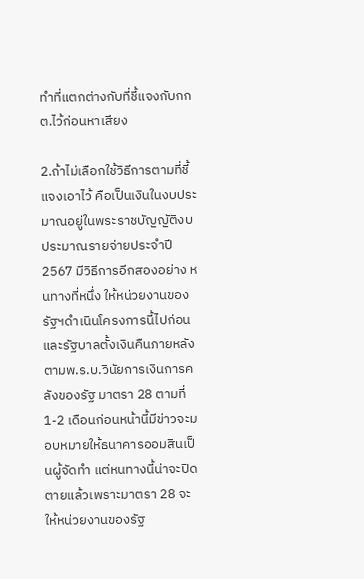ทำที่แตกต่างกับที่ชี้แจงกับกกต.ไว้ก่อนหาเสียง

2.ถ้าไม่เลือกใช้วิธีการตามที่ชี้แจงเอาไว้ คือเป็นเงินในงบประมาณอยู่ในพระราชบัญญัติงบประมาณรายจ่ายประจำปี2567 มีวิธีการอีกสองอย่าง หนทางที่หนึ่ง ให้หน่วยงานของรัฐฯดำเนินโครงการนี้ไปก่อน และรัฐบาลตั้งเงินคืนภายหลัง ตามพ.ร.บ.วินัยการเงินการคลังของรัฐ มาตรา 28 ตามที่ 1-2 เดือนก่อนหน้านี้มีข่าวจะมอบหมายให้ธนาคารออมสินเป็นผู้จัดทำ แต่หนทางนี้น่าจะปิดตายแล้วเพราะมาตรา 28 จะให้หน่วยงานของรัฐ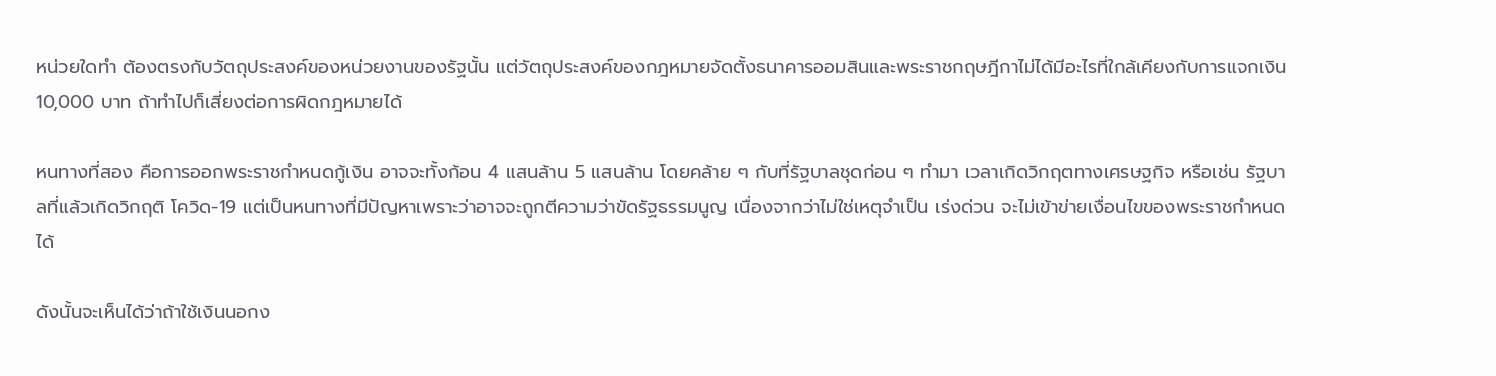หน่วยใดทำ ต้องตรงกับวัตถุประสงค์ของหน่วยงานของรัฐนั้น แต่วัตถุประสงค์ของกฎหมายจัดตั้งธนาคารออมสินและพระราชกฤษฎีกาไม่ได้มีอะไรที่ใกล้เคียงกับการแจกเงิน 10,000 บาท ถ้าทำไปก็เสี่ยงต่อการผิดกฎหมายได้

หนทางที่สอง คือการออกพระราชกำหนดกู้เงิน อาจจะทั้งก้อน 4 แสนล้าน 5 แสนล้าน โดยคล้าย ๆ กับที่รัฐบาลชุดก่อน ๆ ทำมา เวลาเกิดวิกฤตทางเศรษฐกิจ หรือเช่น รัฐบาลที่แล้วเกิดวิกฤติ โควิด-19 แต่เป็นหนทางที่มีปัญหาเพราะว่าอาจจะถูกตีความว่าขัดรัฐธรรมนูญ เนื่องจากว่าไม่ใช่เหตุจำเป็น เร่งด่วน จะไม่เข้าข่ายเงื่อนไขของพระราชกำหนดได้

ดังนั้นจะเห็นได้ว่าถ้าใช้เงินนอกง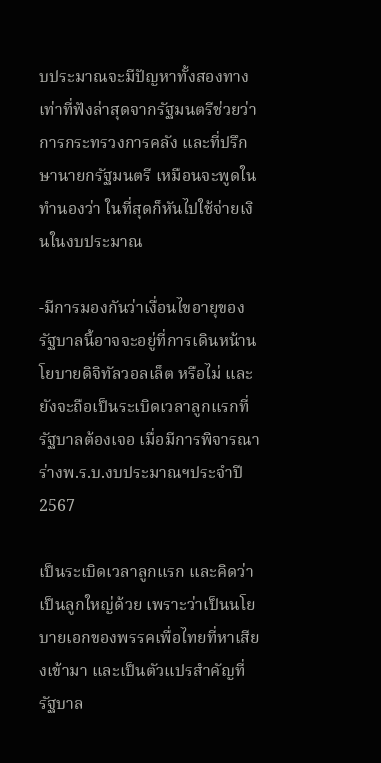บประมาณจะมีปัญหาทั้งสองทาง เท่าที่ฟังล่าสุดจากรัฐมนตรีช่วยว่าการกระทรวงการคลัง และที่ปรึกษานายกรัฐมนตรี เหมือนจะพูดในทำนองว่า ในที่สุดก็หันไปใช้จ่ายเงินในงบประมาณ

-มีการมองกันว่าเงื่อนไขอายุของรัฐบาลนี้อาจจะอยู่ที่การเดินหน้านโยบายดิจิทัลวอลเล็ต หรือไม่ และยังจะถือเป็นระเบิดเวลาลูกแรกที่รัฐบาลต้องเจอ เมื่อมีการพิจารณาร่างพ.ร.บ.งบประมาณฯประจำปี 2567

เป็นระเบิดเวลาลูกแรก และคิดว่าเป็นลูกใหญ่ด้วย เพราะว่าเป็นนโยบายเอกของพรรคเพื่อไทยที่หาเสียงเข้ามา และเป็นตัวแปรสำคัญที่รัฐบาล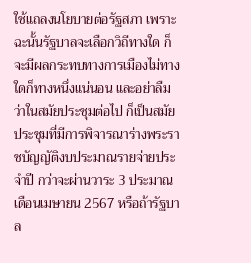ใช้แถลงนโยบายต่อรัฐสภา เพราะฉะนั้นรัฐบาลจะเลือกวิถีทางใด ก็จะมีผลกระทบทางการเมืองไม่ทางใดก็ทางหนึ่งแน่นอน และอย่าลืมว่าในสมัยประชุมต่อไป ก็เป็นสมัยประชุมที่มีการพิจารณาร่างพระราชบัญญัติงบประมาณรายจ่ายประจำปี กว่าจะผ่านวาระ 3 ประมาณเดือนเมษายน 2567 หรือถ้ารัฐบาล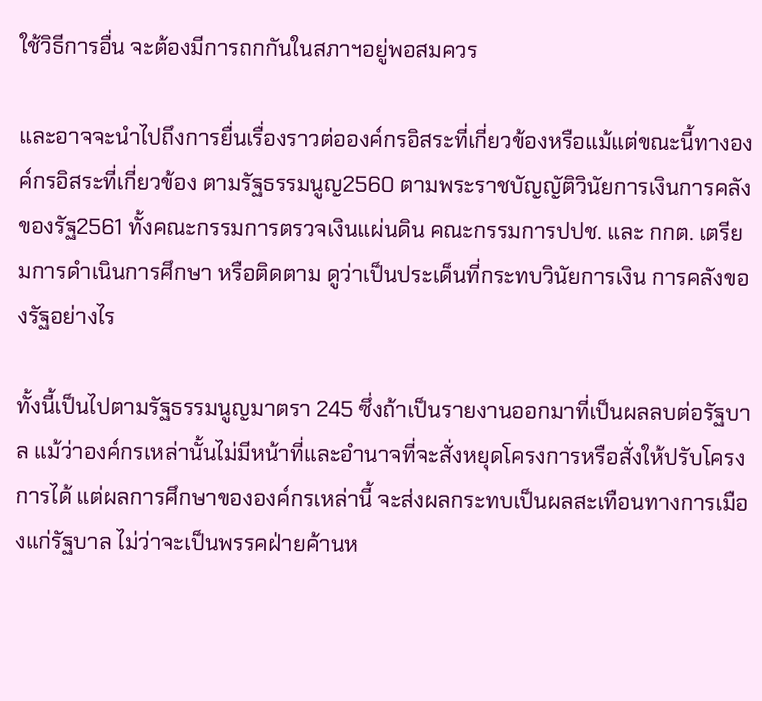ใช้วิธีการอื่น จะต้องมีการถกกันในสภาฯอยู่พอสมควร

และอาจจะนำไปถึงการยื่นเรื่องราวต่อองค์กรอิสระที่เกี่ยวข้องหรือแม้แต่ขณะนี้ทางองค์กรอิสระที่เกี่ยวข้อง ตามรัฐธรรมนูญ2560 ตามพระราชบัญญัติวินัยการเงินการคลังของรัฐ2561 ทั้งคณะกรรมการตรวจเงินแผ่นดิน คณะกรรมการปปช. และ กกต. เตรียมการดำเนินการศึกษา หรือติดตาม ดูว่าเป็นประเด็นที่กระทบวินัยการเงิน การคลังของรัฐอย่างไร

ทั้งนี้เป็นไปตามรัฐธรรมนูญมาตรา 245 ซึ่งถ้าเป็นรายงานออกมาที่เป็นผลลบต่อรัฐบาล แม้ว่าองค์กรเหล่านั้นไม่มีหน้าที่และอำนาจที่จะสั่งหยุดโครงการหรือสั่งให้ปรับโครงการได้ แต่ผลการศึกษาขององค์กรเหล่านี้ จะส่งผลกระทบเป็นผลสะเทือนทางการเมืองแก่รัฐบาล ไม่ว่าจะเป็นพรรคฝ่ายค้านห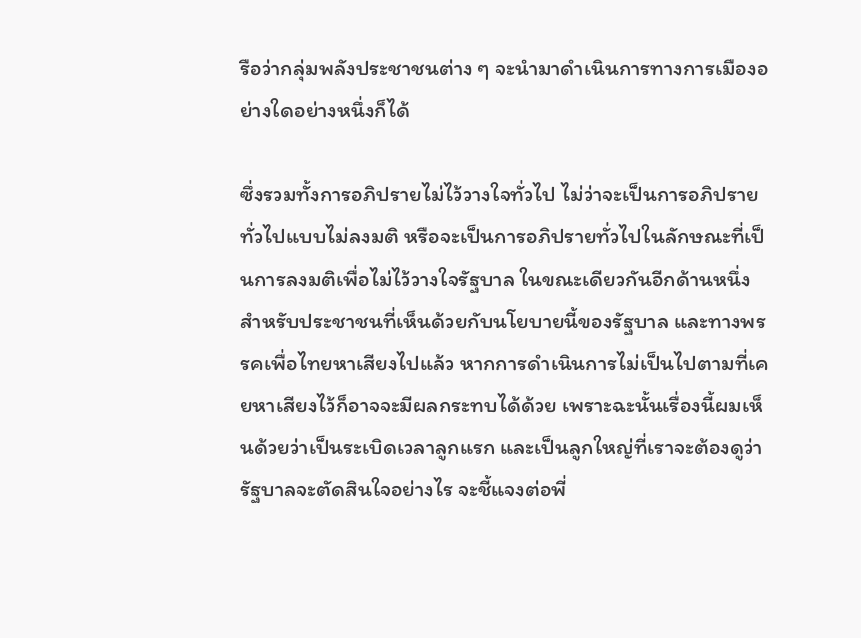รือว่ากลุ่มพลังประชาชนต่าง ๆ จะนำมาดำเนินการทางการเมืองอย่างใดอย่างหนึ่งก็ได้

ซึ่งรวมทั้งการอภิปรายไม่ไว้วางใจทั่วไป ไม่ว่าจะเป็นการอภิปรายทั่วไปแบบไม่ลงมติ หรือจะเป็นการอภิปรายทั่วไปในลักษณะที่เป็นการลงมติเพื่อไม่ไว้วางใจรัฐบาล ในขณะเดียวกันอีกด้านหนึ่งสำหรับประชาชนที่เห็นด้วยกับนโยบายนี้ของรัฐบาล และทางพรรคเพื่อไทยหาเสียงไปแล้ว หากการดำเนินการไม่เป็นไปตามที่เคยหาเสียงไว้ก็อาจจะมีผลกระทบได้ด้วย เพราะฉะนั้นเรื่องนี้ผมเห็นด้วยว่าเป็นระเบิดเวลาลูกแรก และเป็นลูกใหญ่ที่เราจะต้องดูว่ารัฐบาลจะตัดสินใจอย่างไร จะชี้แจงต่อพี่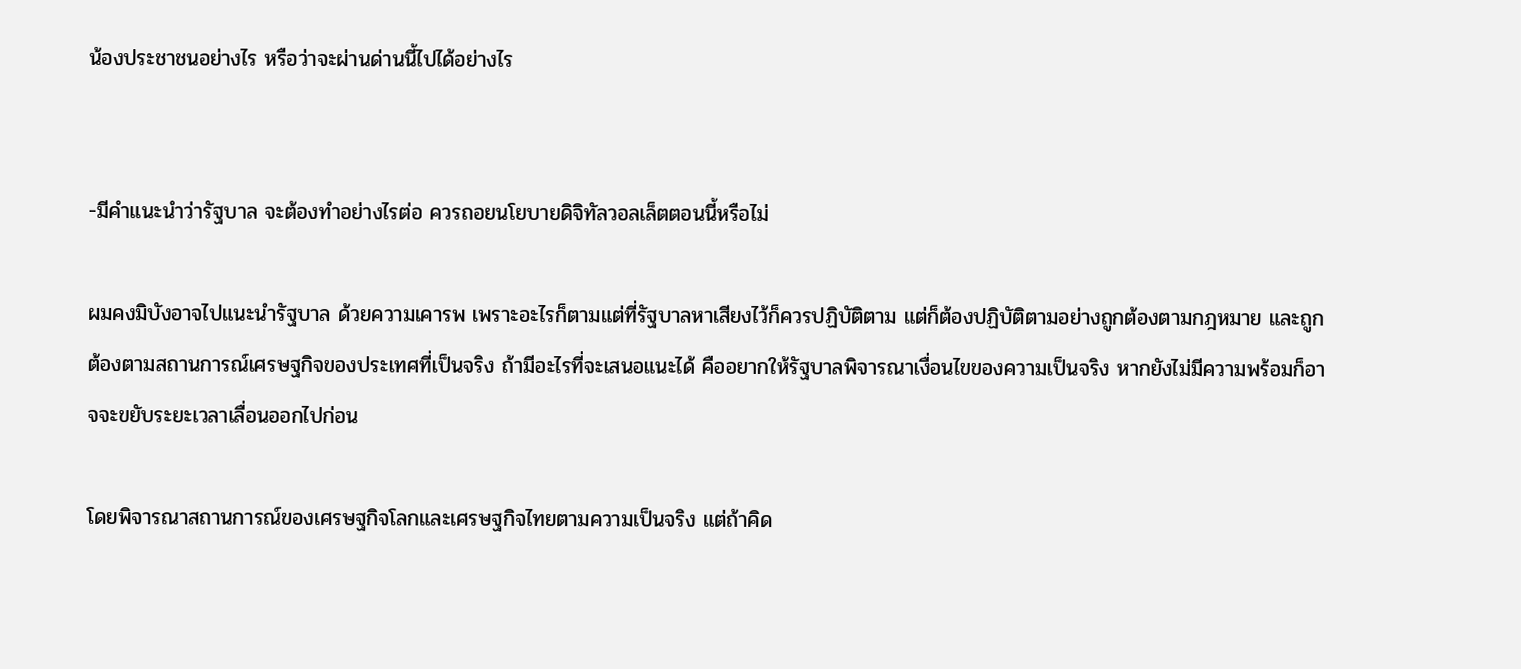น้องประชาชนอย่างไร หรือว่าจะผ่านด่านนี้ไปได้อย่างไร


-มีคำแนะนำว่ารัฐบาล จะต้องทำอย่างไรต่อ ควรถอยนโยบายดิจิทัลวอลเล็ตตอนนี้หรือไม่

ผมคงมิบังอาจไปแนะนำรัฐบาล ด้วยความเคารพ เพราะอะไรก็ตามแต่ที่รัฐบาลหาเสียงไว้ก็ควรปฏิบัติตาม แต่ก็ต้องปฏิบัติตามอย่างถูกต้องตามกฎหมาย และถูกต้องตามสถานการณ์เศรษฐกิจของประเทศที่เป็นจริง ถ้ามีอะไรที่จะเสนอแนะได้ คืออยากให้รัฐบาลพิจารณาเงื่อนไขของความเป็นจริง หากยังไม่มีความพร้อมก็อาจจะขยับระยะเวลาเลื่อนออกไปก่อน

โดยพิจารณาสถานการณ์ของเศรษฐกิจโลกและเศรษฐกิจไทยตามความเป็นจริง แต่ถ้าคิด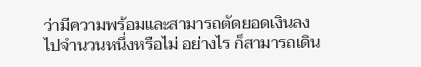ว่ามีความพร้อมและสามารถตัดยอดเงินลงไปจำนวนหนึ่งหรือไม่ อย่างไร ก็สามารถเดิน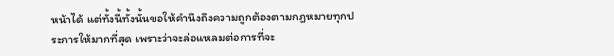หน้าได้ แต่ทั้งนี้ทั้งนั้นขอให้คำนึงถึงความถูกต้องตามกฎหมายทุกประการให้มากที่สุด เพราะว่าจะล่อแหลมต่อการที่จะ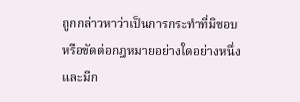ถูกกล่าวหาว่าเป็นการกระทำที่มิชอบหรือขัดต่อกฎหมายอย่างใดอย่างหนึ่ง  และมีก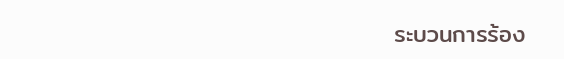ระบวนการร้อง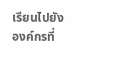เรียนไปยังองค์กรที่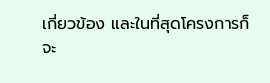เกี่ยวข้อง และในที่สุดโครงการก็จะ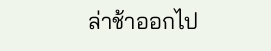ล่าช้าออกไป